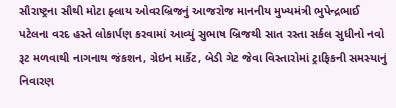સૌરાષ્ટ્રના સૌથી મોટા ફ્લાય ઓવરબ્રિજનું આજરોજ માનનીય મુખ્યમંત્રી ભુપેન્દ્રભાઈ પટેલના વરદ હસ્તે લોકાર્પણ કરવામાં આવ્યું સુભાષ બ્રિજથી સાત રસ્તા સર્કલ સુધીનો નવો રૂટ મળવાથી નાગનાથ જંકશન, ગ્રેઇન માર્કેટ, બેડી ગેટ જેવા વિસ્તારોમાં ટ્રાફિકની સમસ્યાનું નિવારણ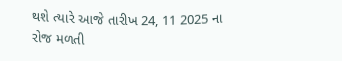થશે ત્યારે આજે તારીખ 24, 11 2025 ના રોજ મળતી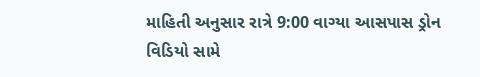માહિતી અનુસાર રાત્રે 9:00 વાગ્યા આસપાસ ડ્રોન વિડિયો સામે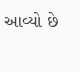આવ્યો છે